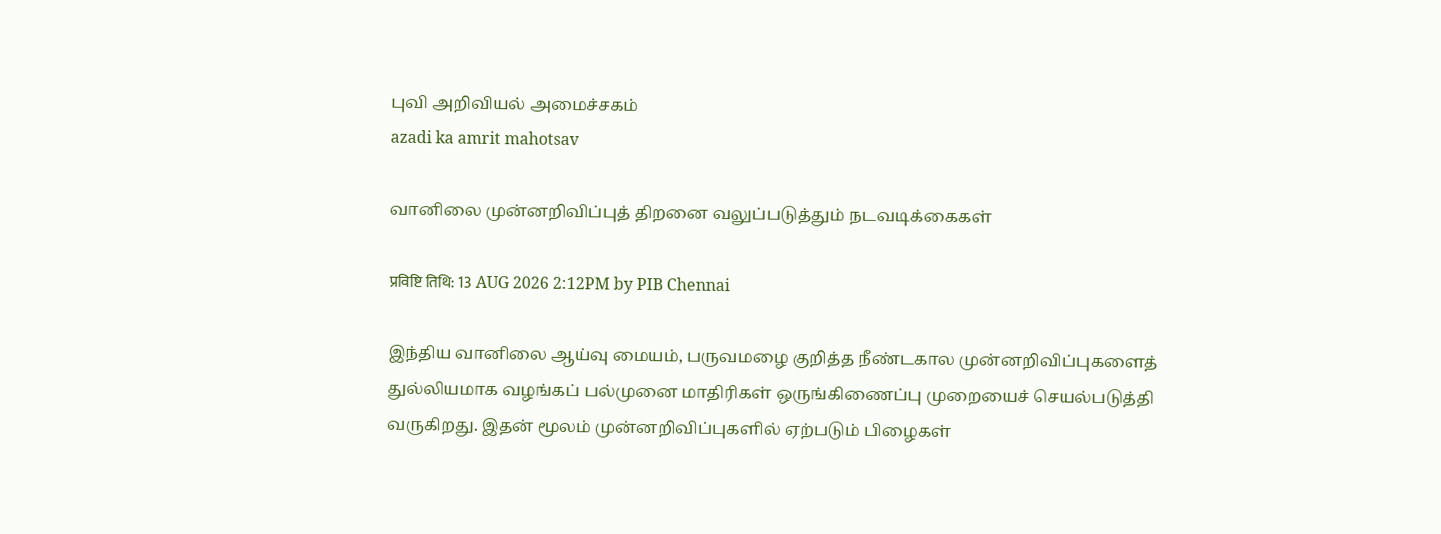புவி அறிவியல் அமைச்சகம்
azadi ka amrit mahotsav

வானிலை முன்னறிவிப்புத் திறனை வலுப்படுத்தும் நடவடிக்கைகள்

प्रविष्टि तिथि: 13 AUG 2026 2:12PM by PIB Chennai

இந்திய வானிலை ஆய்வு மையம், பருவமழை குறித்த நீண்டகால முன்னறிவிப்புகளைத் துல்லியமாக வழங்கப் பல்முனை மாதிரிகள் ஒருங்கிணைப்பு முறையைச் செயல்படுத்தி வருகிறது. இதன் மூலம் முன்னறிவிப்புகளில் ஏற்படும் பிழைகள்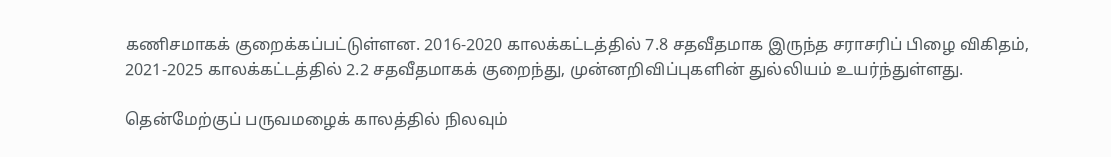கணிசமாகக் குறைக்கப்பட்டுள்ளன. 2016-2020 காலக்கட்டத்தில் 7.8 சதவீதமாக இருந்த சராசரிப் பிழை விகிதம், 2021-2025 காலக்கட்டத்தில் 2.2 சதவீதமாகக் குறைந்து, முன்னறிவிப்புகளின் துல்லியம் உயர்ந்துள்ளது.

தென்மேற்குப் பருவமழைக் காலத்தில் நிலவும்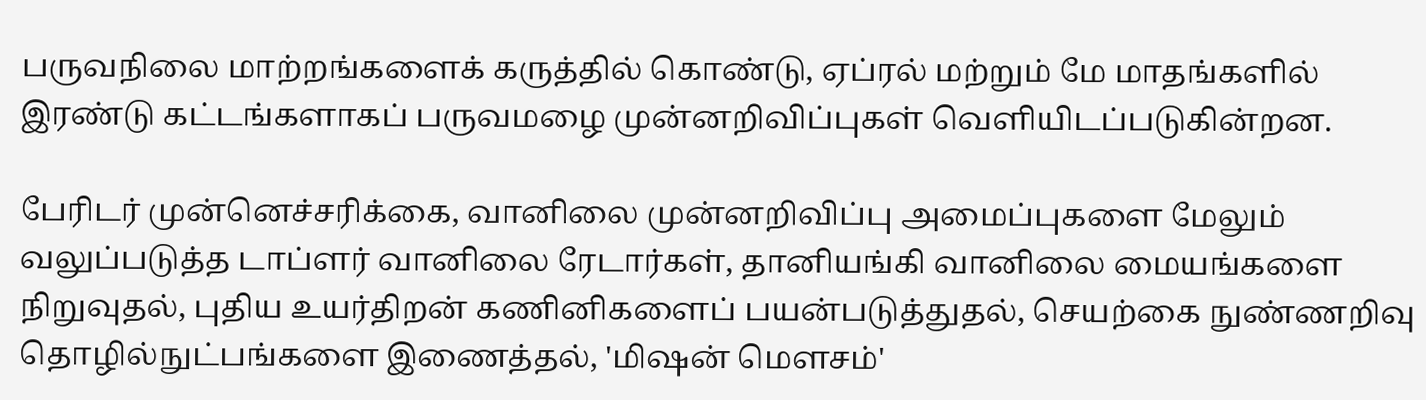பருவநிலை மாற்றங்களைக் கருத்தில் கொண்டு, ஏப்ரல் மற்றும் மே மாதங்களில் இரண்டு கட்டங்களாகப் பருவமழை முன்னறிவிப்புகள் வெளியிடப்படுகின்றன.

பேரிடர் முன்னெச்சரிக்கை, வானிலை முன்னறிவிப்பு அமைப்புகளை மேலும் வலுப்படுத்த டாப்ளர் வானிலை ரேடார்கள், தானியங்கி வானிலை மையங்களை நிறுவுதல், புதிய உயர்திறன் கணினிகளைப் பயன்படுத்துதல், செயற்கை நுண்ணறிவு தொழில்நுட்பங்களை இணைத்தல், 'மிஷன் மௌசம்'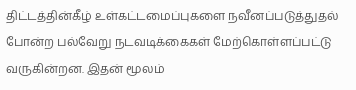திட்டத்தின்கீழ் உள்கட்டமைப்புகளை நவீனப்படுத்துதல் போன்ற பல்வேறு நடவடிக்கைகள் மேற்கொள்ளப்பட்டு வருகின்றன. இதன் மூலம்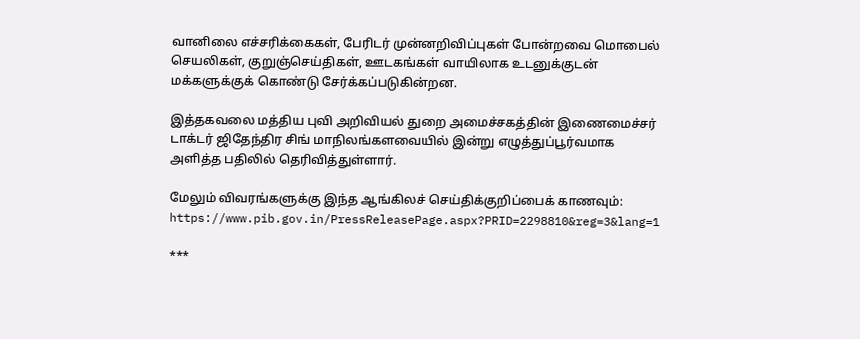வானிலை எச்சரிக்கைகள், பேரிடர் முன்னறிவிப்புகள் போன்றவை மொபைல் செயலிகள், குறுஞ்செய்திகள், ஊடகங்கள் வாயிலாக உடனுக்குடன் மக்களுக்குக் கொண்டு சேர்க்கப்படுகின்றன.

இத்தகவலை மத்திய புவி அறிவியல் துறை அமைச்சகத்தின் இணைமைச்சர் டாக்டர் ஜிதேந்திர சிங் மாநிலங்களவையில் இன்று எழுத்துப்பூர்வமாக அளித்த பதிலில் தெரிவித்துள்ளார்.

மேலும் விவரங்களுக்கு இந்த ஆங்கிலச் செய்திக்குறிப்பைக் காணவும்: https://www.pib.gov.in/PressReleasePage.aspx?PRID=2298810&reg=3&lang=1

***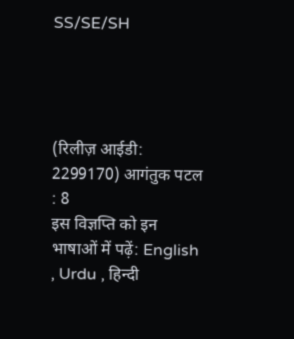SS/SE/SH




(रिलीज़ आईडी: 2299170) आगंतुक पटल : 8
इस विज्ञप्ति को इन भाषाओं में पढ़ें: English , Urdu , हिन्दी